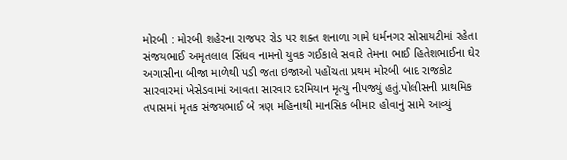મોરબી : મોરબી શહેરના રાજપર રોડ પર શક્ત શનાળા ગામે ધર્મનગર સોસાયટીમાં રહેતા સંજયભાઈ અમૃતલાલ સિંધવ નામનો યુવક ગઈકાલે સવારે તેમના ભાઈ હિતેશભાઈના ઘેર અગાસીના બીજા માળેથી પડી જતા ઇજાઓ પહોંચતા પ્રથમ મોરબી બાદ રાજકોટ સારવારમાં ખેસેડવામાં આવતા સારવાર દરમિયાન મૃત્યુ નીપજ્યું હતું.પોલીસની પ્રાથમિક તપાસમાં મૃતક સંજયભાઈ બે ત્રણ મહિનાથી માનસિક બીમાર હોવાનું સામે આવ્યું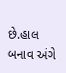છે.હાલ બનાવ અંગે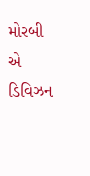મોરબી એ ડિવિઝન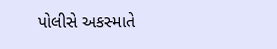પોલીસે અકસ્માતે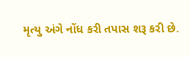મૃત્યુ અંગે નોંધ કરી તપાસ શરૂ કરી છે.